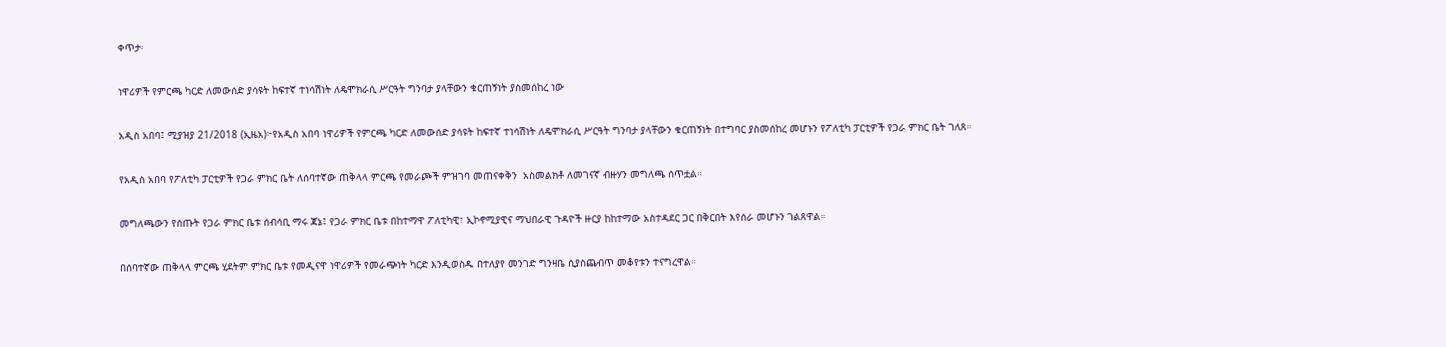ቀጥታ፡

ነዋሪዎች የምርጫ ካርድ ለመውሰድ ያሳዩት ከፍተኛ ተነሳሽነት ለዴሞክራሲ ሥርዓት ግንባታ ያላቸውን ቁርጠኝነት ያስመሰከረ ነው

አዲስ አበባ፤ ሚያዝያ 21/2018 (ኢዜአ)፦የአዲስ አበባ ነዋሪዎች የምርጫ ካርድ ለመውሰድ ያሳዩት ከፍተኛ ተነሳሽነት ለዴሞክራሲ ሥርዓት ግንባታ ያላቸውን ቁርጠኝነት በተግባር ያስመሰከረ መሆኑን የፖለቲካ ፓርቲዎች የጋራ ምክር ቤት ገለጸ።

የአዲስ አበባ የፖለቲካ ፓርቲዎች የጋራ ምክር ቤት ለሰባተኛው ጠቅላላ ምርጫ የመራጮች ምዝገባ መጠናቀቅን  አስመልክቶ ለመገናኛ ብዙሃን መግለጫ ሰጥቷል።

መግለጫውን የሰጡት የጋራ ምክር ቤቱ ሰብሳቢ ማሩ ጃኔ፤ የጋራ ምክር ቤቱ በከተማዋ ፖለቲካዊ፣ ኢኮኖሚያዊና ማህበራዊ ጉዳዮች ዙርያ ከከተማው አስተዳደር ጋር በቅርበት እየሰራ መሆኑን ገልጸዋል።

በሰባተኛው ጠቅላላ ምርጫ ሂደትም ምክር ቤቱ የመዲናዋ ነዋሪዎች የመራጭነት ካርድ እንዲወስዱ በተለያየ መንገድ ግንዛቤ ሲያስጨብጥ መቆየቱን ተናግረዋል።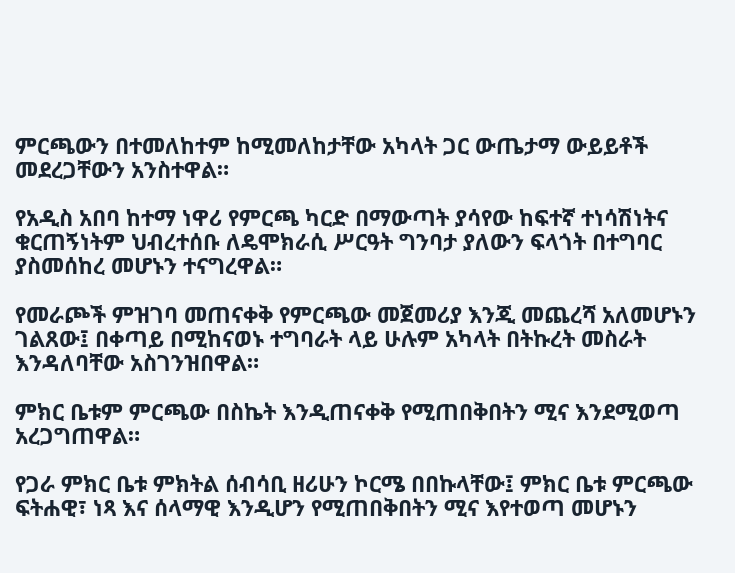ምርጫውን በተመለከተም ከሚመለከታቸው አካላት ጋር ውጤታማ ውይይቶች መደረጋቸውን አንስተዋል።

የአዲስ አበባ ከተማ ነዋሪ የምርጫ ካርድ በማውጣት ያሳየው ከፍተኛ ተነሳሽነትና ቁርጠኝነትም ህብረተሰቡ ለዴሞክራሲ ሥርዓት ግንባታ ያለውን ፍላጎት በተግባር ያስመሰከረ መሆኑን ተናግረዋል።

የመራጮች ምዝገባ መጠናቀቅ የምርጫው መጀመሪያ እንጂ መጨረሻ አለመሆኑን ገልጸው፤ በቀጣይ በሚከናወኑ ተግባራት ላይ ሁሉም አካላት በትኩረት መስራት እንዳለባቸው አስገንዝበዋል።

ምክር ቤቱም ምርጫው በስኬት እንዲጠናቀቅ የሚጠበቅበትን ሚና እንደሚወጣ አረጋግጠዋል።

የጋራ ምክር ቤቱ ምክትል ሰብሳቢ ዘሪሁን ኮርሜ በበኩላቸው፤ ምክር ቤቱ ምርጫው ፍትሐዊ፣ ነጻ እና ሰላማዊ እንዲሆን የሚጠበቅበትን ሚና እየተወጣ መሆኑን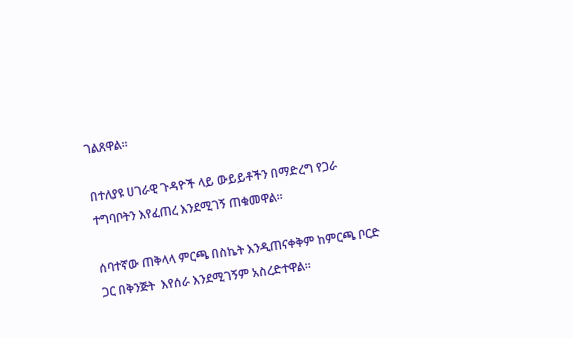ገልጸዋል።

በተለያዩ ሀገራዊ ጉዳዮች ላይ ውይይቶችን በማድረግ የጋራ ተግባቦትን እየፈጠረ እንደሚገኝ ጠቁመዋል።

ሰባተኛው ጠቅላላ ምርጫ በስኬት እንዲጠናቀቅም ከምርጫ ቦርድ ጋር በቅንጅት  እየሰራ እንደሚገኝም አስረድተዋል።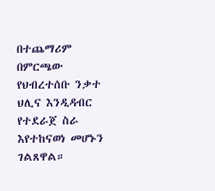በተጨማሪም በምርጫው የህብረተሰቡ ንቃተ ህሊና እንዲዳብር የተደራጀ ስራ እየተከናወነ መሆኑን ገልጸዋል።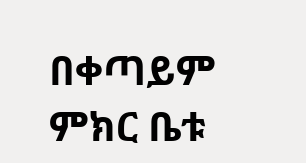በቀጣይም ምክር ቤቱ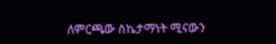ለምርጫው ስኬታማነት ሚናውን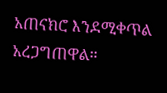አጠናክሮ እንደሚቀጥል አረጋግጠዋል።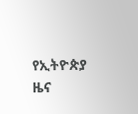የኢትዮጵያ ዜና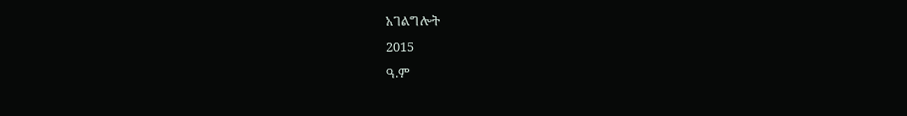አገልግሎት
2015
ዓ.ም